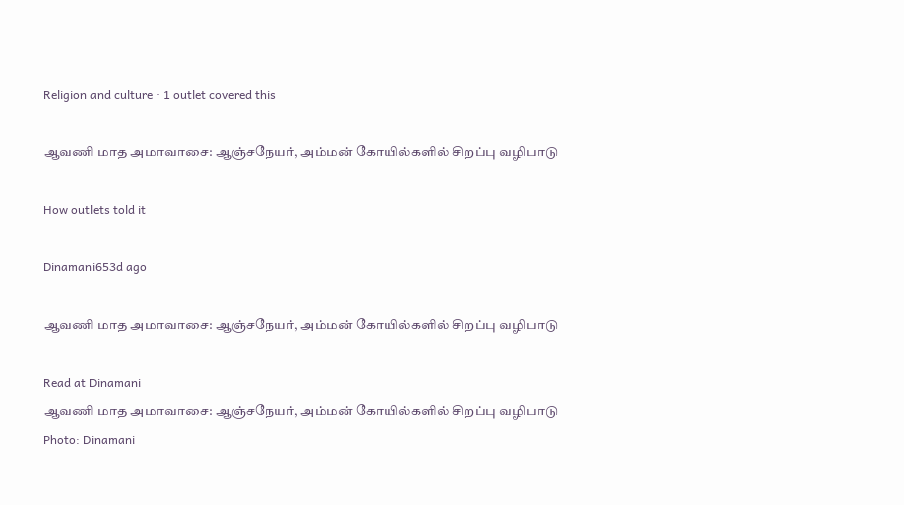Religion and culture · 1 outlet covered this

ஆவணி மாத அமாவாசை: ஆஞ்சநேயர், அம்மன் கோயில்களில் சிறப்பு வழிபாடு

How outlets told it

Dinamani653d ago

ஆவணி மாத அமாவாசை: ஆஞ்சநேயர், அம்மன் கோயில்களில் சிறப்பு வழிபாடு

Read at Dinamani
ஆவணி மாத அமாவாசை: ஆஞ்சநேயர், அம்மன் கோயில்களில் சிறப்பு வழிபாடு
Photo: Dinamani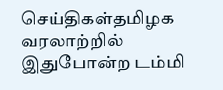செய்திகள்தமிழக வரலாற்றில் இதுபோன்ற டம்மி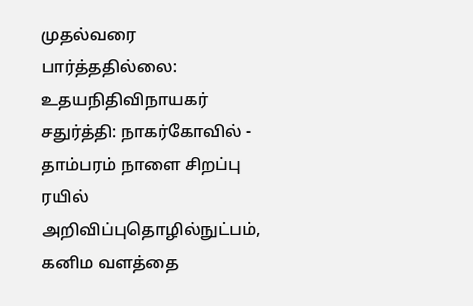முதல்வரை பார்த்ததில்லை: உதயநிதிவிநாயகர் சதுர்த்தி: நாகர்கோவில் - தாம்பரம் நாளை சிறப்பு ரயில் அறிவிப்புதொழில்நுட்பம், கனிம வளத்தை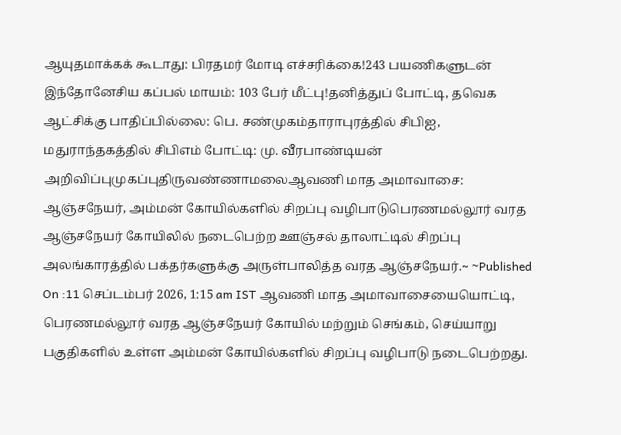ஆயுதமாக்கக் கூடாது: பிரதமர் மோடி எச்சரிக்கை!243 பயணிகளுடன் இந்தோனேசிய கப்பல் மாயம்: 103 பேர் மீட்பு!தனித்துப் போட்டி, தவெக ஆட்சிக்கு பாதிப்பில்லை: பெ. சண்முகம்தாராபுரத்தில் சிபிஐ, மதுராந்தகத்தில் சிபிஎம் போட்டி: மு. வீரபாண்டியன் அறிவிப்புமுகப்புதிருவண்ணாமலைஆவணி மாத அமாவாசை: ஆஞ்சநேயர், அம்மன் கோயில்களில் சிறப்பு வழிபாடுபெரணமல்லூர் வரத ஆஞ்சநேயர் கோயிலில் நடைபெற்ற ஊஞ்சல் தாலாட்டில் சிறப்பு அலங்காரத்தில் பக்தர்களுக்கு அருள்பாலித்த வரத ஆஞ்சநேயர்.~ ~Published On :11 செப்டம்பர் 2026, 1:15 am IST ஆவணி மாத அமாவாசையையொட்டி, பெரணமல்லூர் வரத ஆஞ்சநேயர் கோயில் மற்றும் செங்கம், செய்யாறு பகுதிகளில் உள்ள அம்மன் கோயில்களில் சிறப்பு வழிபாடு நடைபெற்றது.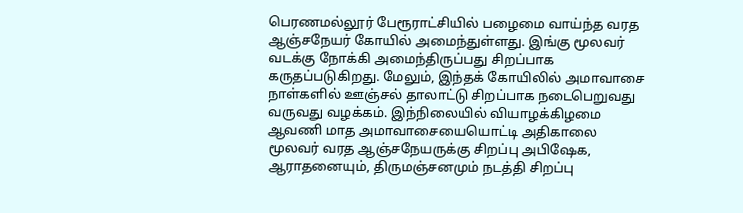பெரணமல்லூர் பேரூராட்சியில் பழைமை வாய்ந்த வரத ஆஞ்சநேயர் கோயில் அமைந்துள்ளது. இங்கு மூலவர் வடக்கு நோக்கி அமைந்திருப்பது சிறப்பாக கருதப்படுகிறது. மேலும், இந்தக் கோயிலில் அமாவாசை நாள்களில் ஊஞ்சல் தாலாட்டு சிறப்பாக நடைபெறுவது வருவது வழக்கம். இந்நிலையில் வியாழக்கிழமை ஆவணி மாத அமாவாசையையொட்டி அதிகாலை மூலவர் வரத ஆஞ்சநேயருக்கு சிறப்பு அபிஷேக, ஆராதனையும், திருமஞ்சனமும் நடத்தி சிறப்பு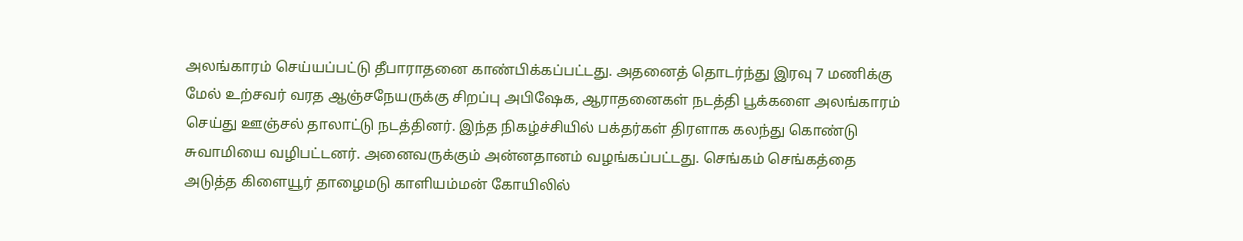அலங்காரம் செய்யப்பட்டு தீபாராதனை காண்பிக்கப்பட்டது. அதனைத் தொடர்ந்து இரவு 7 மணிக்கு மேல் உற்சவர் வரத ஆஞ்சநேயருக்கு சிறப்பு அபிஷேக, ஆராதனைகள் நடத்தி பூக்களை அலங்காரம் செய்து ஊஞ்சல் தாலாட்டு நடத்தினர். இந்த நிகழ்ச்சியில் பக்தர்கள் திரளாக கலந்து கொண்டு சுவாமியை வழிபட்டனர். அனைவருக்கும் அன்னதானம் வழங்கப்பட்டது. செங்கம் செங்கத்தை அடுத்த கிளையூர் தாழைமடு காளியம்மன் கோயிலில்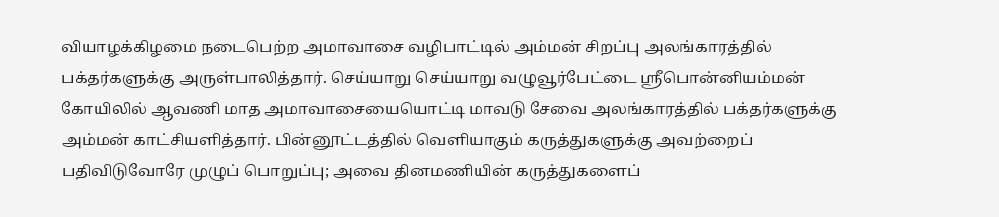வியாழக்கிழமை நடைபெற்ற அமாவாசை வழிபாட்டில் அம்மன் சிறப்பு அலங்காரத்தில் பக்தர்களுக்கு அருள்பாலித்தார். செய்யாறு செய்யாறு வழுவூர்பேட்டை ஸ்ரீபொன்னியம்மன் கோயிலில் ஆவணி மாத அமாவாசையையொட்டி மாவடு சேவை அலங்காரத்தில் பக்தர்களுக்கு அம்மன் காட்சியளித்தார். பின்னூட்டத்தில் வெளியாகும் கருத்துகளுக்கு அவற்றைப் பதிவிடுவோரே முழுப் பொறுப்பு; அவை தினமணியின் கருத்துகளைப்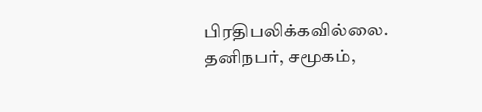பிரதிபலிக்கவில்லை. தனிநபர், சமூகம்,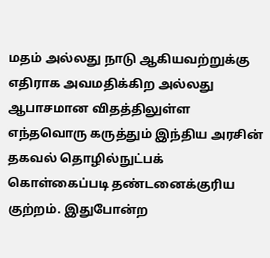மதம் அல்லது நாடு ஆகியவற்றுக்கு எதிராக அவமதிக்கிற அல்லது ஆபாசமான விதத்திலுள்ள எந்தவொரு கருத்தும் இந்திய அரசின் தகவல் தொழில்நுட்பக் கொள்கைப்படி தண்டனைக்குரிய குற்றம். இதுபோன்ற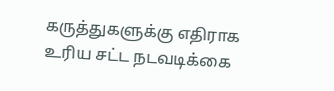கருத்துகளுக்கு எதிராக உரிய சட்ட நடவடிக்கை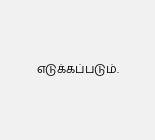எடுக்கப்படும்.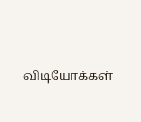விடியோக்கள்